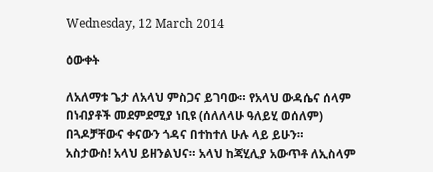Wednesday, 12 March 2014

ዕውቀት

ለአለማቱ ጌታ ለአላህ ምስጋና ይገባው። የአላህ ውዳሴና ሰላም በነብያቶች መደምደሚያ ነቢዩ (ሰለለላሁ ዓለይሂ ወሰለም) በጓዶቻቸውና ቀናውን ጎዳና በተከተለ ሁሉ ላይ ይሁን።                                                   አስታውስ! አላህ ይዘንልህና። አላህ ከጃሂሊያ አውጥቶ ለኢስላም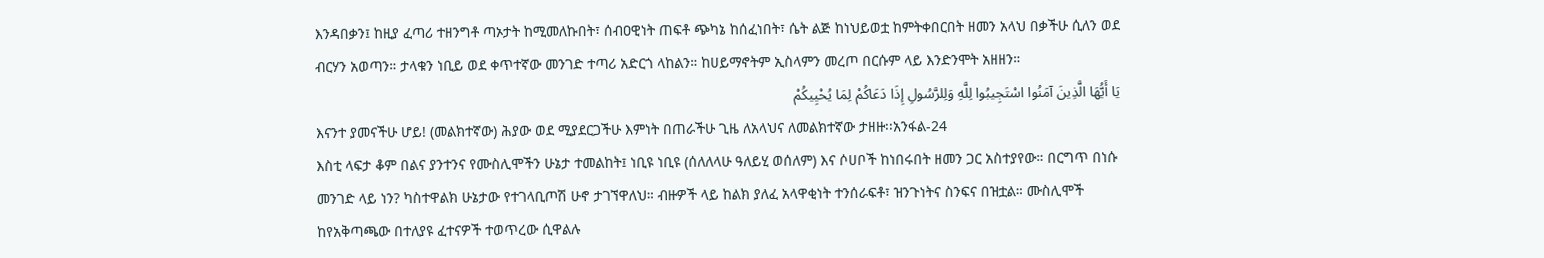እንዳበቃን፤ ከዚያ ፈጣሪ ተዘንግቶ ጣኦታት ከሚመለኩበት፣ ሰብዐዊነት ጠፍቶ ጭካኔ ከሰፈነበት፣ ሴት ልጅ ከነህይወቷ ከምትቀበርበት ዘመን አላህ በቃችሁ ሲለን ወደ ብርሃን አወጣን። ታላቁን ነቢይ ወደ ቀጥተኛው መንገድ ተጣሪ አድርጎ ላከልን። ከሀይማኖትም ኢስላምን መረጦ በርሱም ላይ እንድንሞት አዘዘን።
يَا أَيُّهَا الَّذِينَ آمَنُوا اسْتَجِيبُوا لِلَّهِ وَلِلرَّسُولِ إِذَا دَعَاكُمْ لِمَا يُحْيِيكُمْ
እናንተ ያመናችሁ ሆይ! (መልክተኛው) ሕያው ወደ ሚያደርጋችሁ እምነት በጠራችሁ ጊዜ ለአላህና ለመልክተኛው ታዘዙ፡፡አንፋል-24
እስቲ ላፍታ ቆም በልና ያንተንና የሙስሊሞችን ሁኔታ ተመልከት፤ ነቢዩ ነቢዩ (ሰለለላሁ ዓለይሂ ወሰለም) እና ሶሀቦች ከነበሩበት ዘመን ጋር አስተያየው። በርግጥ በነሱ መንገድ ላይ ነን? ካስተዋልክ ሁኔታው የተገላቢጦሽ ሁኖ ታገኘዋለህ። ብዙዎች ላይ ከልክ ያለፈ አላዋቂነት ተንሰራፍቶ፣ ዝንጉነትና ስንፍና በዝቷል። ሙስሊሞች ከየአቅጣጫው በተለያዩ ፈተናዎች ተወጥረው ሲዋልሉ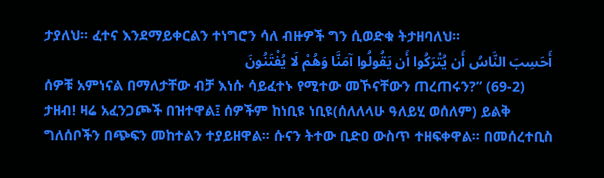ታያለህ። ፈተና እንደማይቀርልን ተነግሮን ሳለ ብዙዎች ግን ሲወድቁ ትታዘባለህ።
أَحَسِبَ النَّاسُ أَن يُتْرَكُوا أَن يَقُولُوا آمَنَّا وَهُمْ لَا يُفْتَنُونَ
ሰዎቹ አምነናል በማለታቸው ብቻ እነሱ ሳይፈተኑ የሚተው መኾናቸውን ጠረጠሩን?” (69-2)
ታዘብ! ዛሬ አፈንጋጮች በዝተዋል፤ ሰዎችም ከነቢዩ ነቢዩ(ሰለለላሁ ዓለይሂ ወሰለም) ይልቅ ግለሰቦችን በጭፍን መከተልን ተያይዘዋል። ሱናን ትተው ቢድዐ ውስጥ ተዘፍቀዋል። በመሰረተቢስ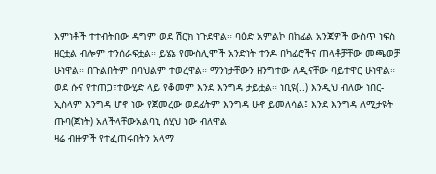እምነቶች ተተብትበው ዳግም ወደ ሽርክ ነጉደዋል። ባዕድ አምልኮ በከፊል አንጃዎች ውስጥ ነፍስ ዘርቷል ብሎም ተንሰራፍቷል። ይሄኔ የሙስሊሞች አንድነት ተንዶ በካፊሮችና ጠላቶቻቸው መጫወቻ ሁነዋል። በጉልበትም በባህልም ተወረዋል። ማንነታቸውን ዘንግተው ለዲናቸው ባይተዋር ሁነዋል። ወደ ሱና የተጠጋ፣ተውሂድ ላይ የቆመም እንደ እንግዳ ታይቷል። ነቢዩ(..) እንዲህ ብለው ነበር- ኢስላም እንግዳ ሆኖ ነው የጀመረው ወደፊትም እንግዳ ሁኖ ይመለሳል፤ እንደ እንግዳ ለሚታዩት ጡባ(ጀነት) አለችላቸውአልባኒ ሰሂህ ነው ብለዋል                                                                 ዛሬ ብዙዎች የተፈጠሩበትን አላማ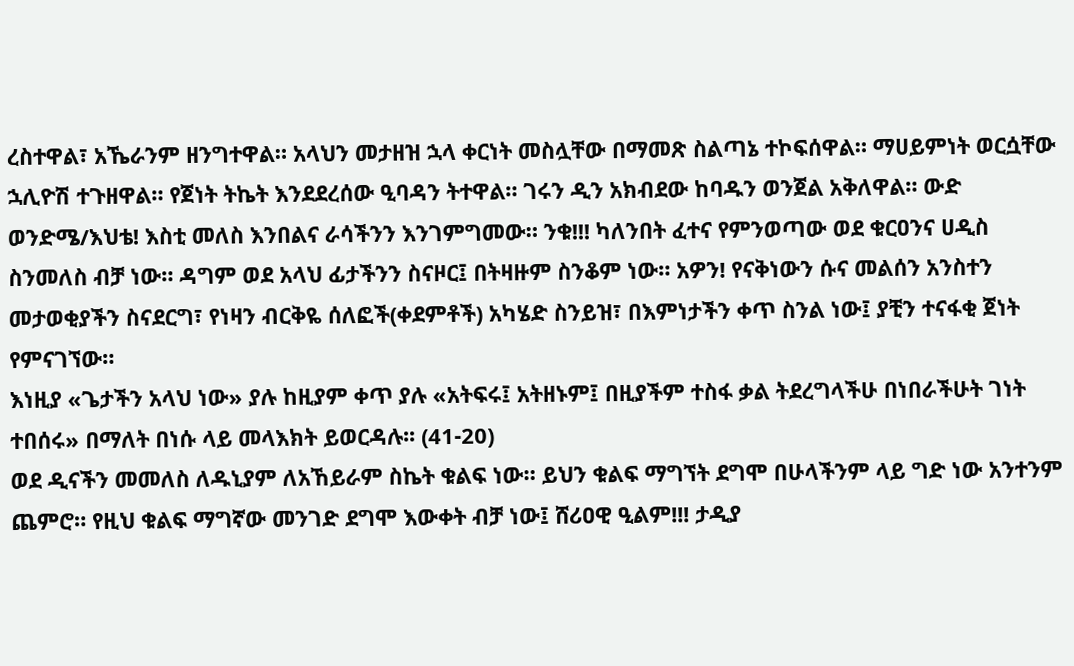ረስተዋል፣ አኼራንም ዘንግተዋል። አላህን መታዘዝ ኋላ ቀርነት መስሏቸው በማመጽ ስልጣኔ ተኮፍሰዋል። ማሀይምነት ወርሷቸው ኋሊዮሽ ተጉዘዋል። የጀነት ትኬት እንደደረሰው ዒባዳን ትተዋል። ገሩን ዲን አክብደው ከባዱን ወንጀል አቅለዋል። ውድ ወንድሜ/እህቴ! እስቲ መለስ እንበልና ራሳችንን እንገምግመው። ንቁ!!! ካለንበት ፈተና የምንወጣው ወደ ቁርዐንና ሀዲስ ስንመለስ ብቻ ነው። ዳግም ወደ አላህ ፊታችንን ስናዞር፤ በትዛዙም ስንቆም ነው። አዎን! የናቅነውን ሱና መልሰን አንስተን መታወቂያችን ስናደርግ፣ የነዛን ብርቅዬ ሰለፎች(ቀደምቶች) አካሄድ ስንይዝ፣ በእምነታችን ቀጥ ስንል ነው፤ ያቺን ተናፋቂ ጀነት የምናገኘው።
እነዚያ «ጌታችን አላህ ነው» ያሉ ከዚያም ቀጥ ያሉ «አትፍሩ፤ አትዘኑም፤ በዚያችም ተስፋ ቃል ትደረግላችሁ በነበራችሁት ገነት ተበሰሩ» በማለት በነሱ ላይ መላእክት ይወርዳሉ፡፡ (41-20)
ወደ ዲናችን መመለስ ለዱኒያም ለአኸይራም ስኬት ቁልፍ ነው። ይህን ቁልፍ ማግኘት ደግሞ በሁላችንም ላይ ግድ ነው አንተንም ጨምሮ። የዚህ ቁልፍ ማግኛው መንገድ ደግሞ እውቀት ብቻ ነው፤ ሸሪዐዊ ዒልም!!! ታዲያ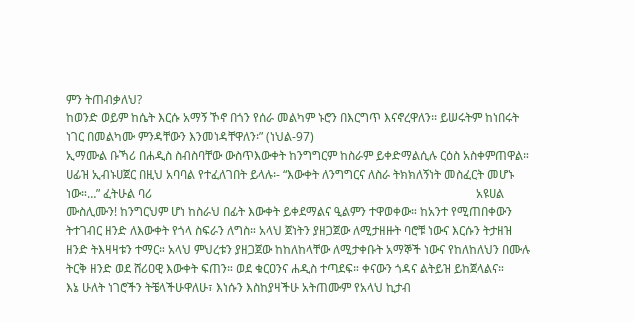ምን ትጠብቃለህ?
ከወንድ ወይም ከሴት እርሱ አማኝ ኾኖ በጎን የሰራ መልካም ኑሮን በእርግጥ እናኖረዋለን፡፡ ይሠሩትም ከነበሩት ነገር በመልካሙ ምንዳቸውን እንመነዳቸዋለን፡” (ነህል-97)
ኢማሙል ቡኻሪ በሐዲስ ስብስባቸው ውስጥእውቀት ከንግግርም ከስራም ይቀድማልሲሉ ርዕስ አስቀምጠዋል። ሀፊዝ ኢብኑሀጀር በዚህ አባባል የተፈለገበት ይላሉ፡- “እውቀት ለንግግርና ለስራ ትክክለኝነት መስፈርት መሆኑ ነው።…” ፈትሁል ባሪ                                                                                                            አዩሀል ሙስሊሙን! ከንግርህም ሆነ ከስራህ በፊት እውቀት ይቀደማልና ዒልምን ተዋወቀው። ከአንተ የሚጠበቀውን ትተገብር ዘንድ ለእውቀት የጎላ ስፍራን ለግስ። አላህ ጀነትን ያዘጋጀው ለሚታዘዙት ባሮቹ ነውና እርሱን ትታዘዝ ዘንድ ትእዛዛቱን ተማር። አላህ ምህረቱን ያዘጋጀው ከከለከላቸው ለሚታቀቡት አማኞች ነውና የከለከለህን በሙሉ ትርቅ ዘንድ ወደ ሸሪዐዊ እውቀት ፍጠን። ወደ ቁርዐንና ሐዲስ ተጣደፍ። ቀናውን ጎዳና ልትይዝ ይከጀላልና።
እኔ ሁለት ነገሮችን ትቼላችሁዋለሁ፣ እነሱን እስከያዛችሁ አትጠሙም የአላህ ኪታብ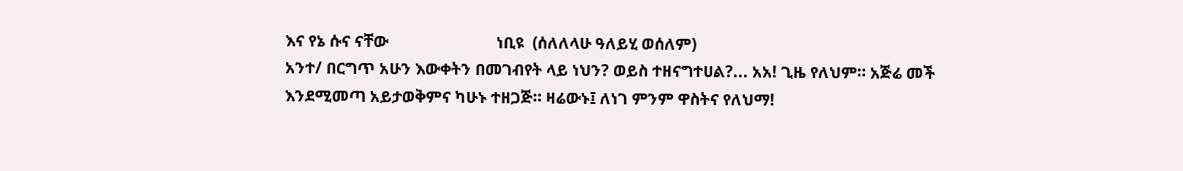እና የኔ ሱና ናቸው                           ነቢዩ  (ሰለለላሁ ዓለይሂ ወሰለም)
አንተ/ በርግጥ አሁን እውቀትን በመገብየት ላይ ነህን? ወይስ ተዘናግተሀል?... አአ! ጊዜ የለህም። አጅሬ መች እንደሚመጣ አይታወቅምና ካሁኑ ተዘጋጅ። ዛሬውኑ፤ ለነገ ምንም ዋስትና የለህማ!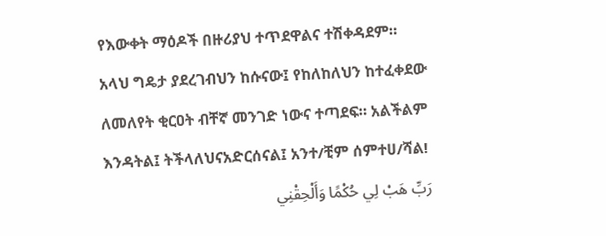የእውቀት ማዕዶች በዙሪያህ ተጥደዋልና ተሽቀዳደም። አላህ ግዴታ ያደረገብህን ከሱናው፤ የከለከለህን ከተፈቀደው ለመለየት ቂርዐት ብቸኛ መንገድ ነውና ተጣደፍ። አልችልም እንዳትል፤ ትችላለህናአድርሰናል፤ አንተ/ቺም ሰምተሀ/ሻል!
رَبِّ هَبْ لِي حُكْمًا وَأَلْحِقْنِي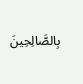بِالصَّالِحِينَ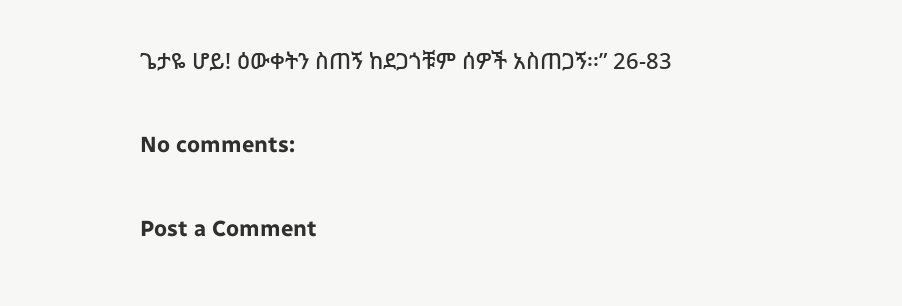ጌታዬ ሆይ! ዕውቀትን ስጠኝ ከደጋጎቹም ሰዎች አስጠጋኝ፡፡” 26-83

No comments:

Post a Comment